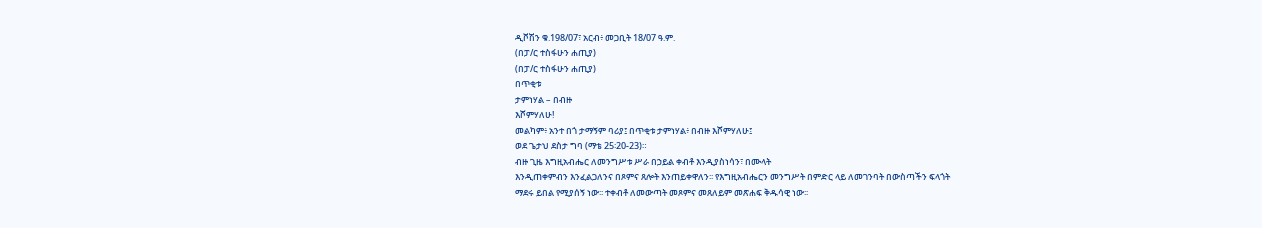ዲቮሽን ቁ.198/07፣ አርብ፥ መጋቢት 18/07 ዓ.ም.
(በፓ/ር ተስፋሁን ሐጢያ)
(በፓ/ር ተስፋሁን ሐጢያ)
በጥቂቱ
ታምነሃል – በብዙ
እሾምሃለሁ!
መልካም፥ አንተ በጎ ታማኝም ባሪያ፤ በጥቂቱ ታምነሃል፥ በብዙ እሾምሃለሁ፤
ወደ ጌታህ ደስታ ግባ (ማቴ 25፡20-23)።
ብዙ ጊዜ እግዚአብሔር ለመንግሥቱ ሥራ በኃይል ቀብቶ እንዲያስነሳን፣ በሙላት
እንዲጠቀምብን እንፈልጋለንና በጾምና ጸሎት እንጠይቀዋለን፡፡ የእግዚአብሔርን መንግሥት በምድር ላይ ለመገንባት በውስጣችን ፍላጎት
ማደሩ ይበል የሚያሰኝ ነው፡፡ ተቀብቶ ለመውጣት መጾምና መጸለይም መጽሐፍ ቅዱሳዊ ነው፡፡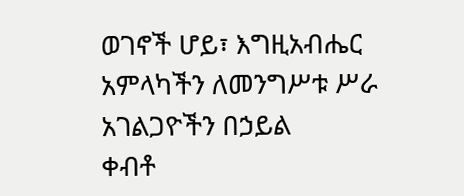ወገኖች ሆይ፣ እግዚአብሔር አምላካችን ለመንግሥቱ ሥራ አገልጋዮችን በኃይል
ቀብቶ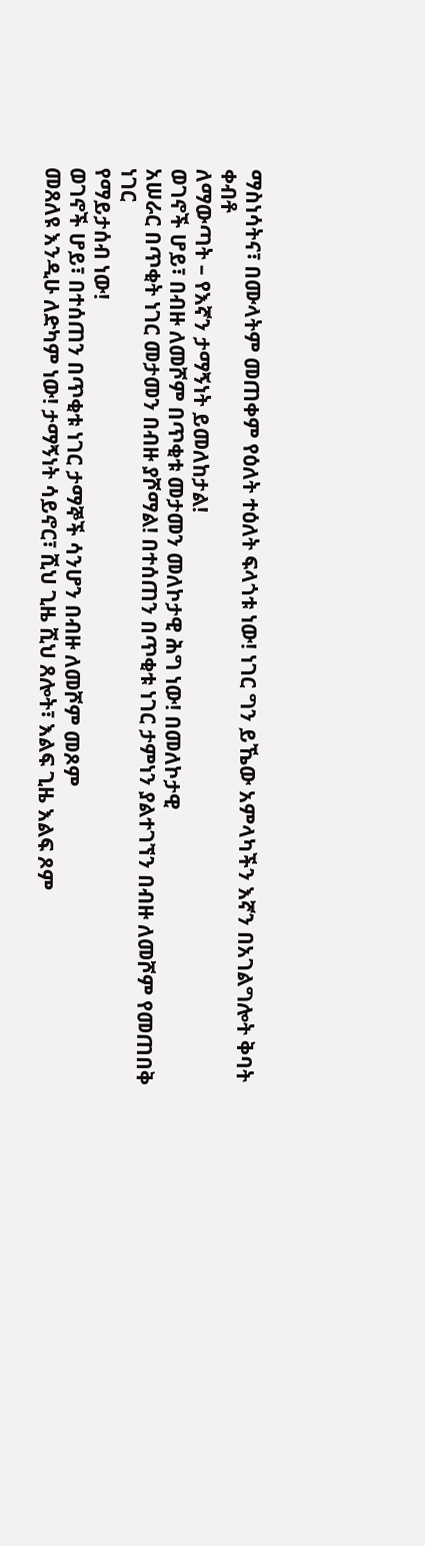ማስነሳትና፣ በሙላትም መጠቀም የዕለት ተዕለት ፍላጎቱ ነው! ነገር ግን ይኼው አምላካችን እኛን በአገልግሎት ቅባት ቀብቶ
ለማውጣት – የእኛን ታማኝነት ይመለከታል!
ወገኖች ሆይ፣ በብዙ ለመሾም በጥቂቱ መታመን መለኮታዊ ሕግ ነው! በመለኮታዊ
አሠራር በጥቂት ነገር መታመን በብዙ ያሾማል! በተሰጠን በጥቂቱ ነገር ታምነን ያልተገኘን በብዙ ለመሾም የመጠበቅ ነገር
የማይታሰብ ነው!
ወገኖች ሆይ፣ በተሰጠን በጥቂቱ ነገር ታማኞች ሳንሆን በብዙ ለመሾም መጾም
መጸለዩ እንዲሁ ለድካም ነው! ታማኝነት ሳይኖር፣ ሺህ ጊዜ ሺህ ጸሎት፣ እልፍ ጊዜ እልፍ ጾም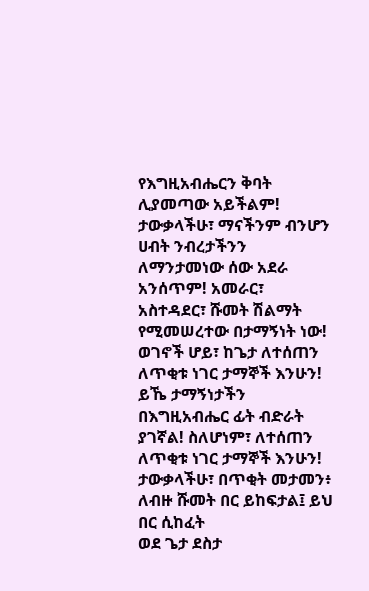የእግዚአብሔርን ቅባት ሊያመጣው አይችልም!
ታውቃላችሁ፣ ማናችንም ብንሆን ሀብት ንብረታችንን ለማንታመነው ሰው አደራ
አንሰጥም! አመራር፣ አስተዳደር፣ ሹመት ሽልማት የሚመሠረተው በታማኝነት ነው!
ወገኖች ሆይ፣ ከጌታ ለተሰጠን ለጥቂቱ ነገር ታማኞች እንሁን! ይኼ ታማኝነታችን
በእግዚአብሔር ፊት ብድራት ያገኛል! ስለሆነም፣ ለተሰጠን ለጥቂቱ ነገር ታማኞች እንሁን!
ታውቃላችሁ፣ በጥቂት መታመን፥ ለብዙ ሹመት በር ይከፍታል፤ ይህ በር ሲከፈት
ወደ ጌታ ደስታ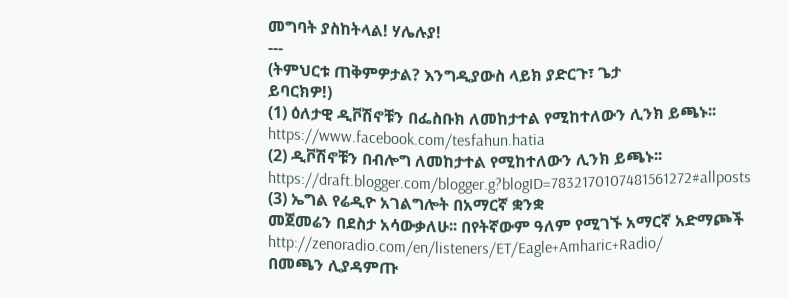መግባት ያስከትላል! ሃሌሉያ!
---
(ትምህርቱ ጠቅምዎታል? እንግዲያውስ ላይክ ያድርጉ፣ ጌታ
ይባርክዎ!)
(1) ዕለታዊ ዲቮሽኖቹን በፌስቡክ ለመከታተል የሚከተለውን ሊንክ ይጫኑ፡፡ https://www.facebook.com/tesfahun.hatia
(2) ዲቮሽኖቹን በብሎግ ለመከታተል የሚከተለውን ሊንክ ይጫኑ፡፡
https://draft.blogger.com/blogger.g?blogID=7832170107481561272#allposts
(3) ኤግል የሬዲዮ አገልግሎት በአማርኛ ቋንቋ
መጀመሬን በደስታ አሳውቃለሁ፡፡ በየትኛውም ዓለም የሚገኙ አማርኛ አድማጮች
http://zenoradio.com/en/listeners/ET/Eagle+Amharic+Radio/
በመጫን ሊያዳምጡ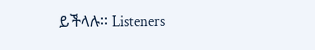ይችላሉ፡፡ Listeners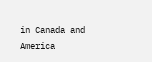in Canada and America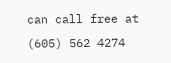can call free at (605) 562 4274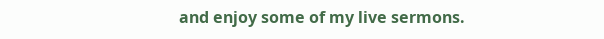and enjoy some of my live sermons.